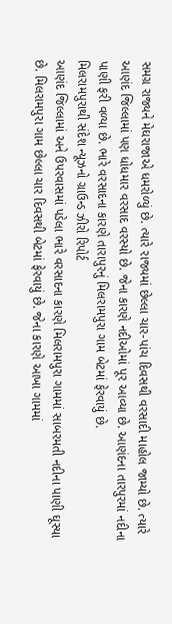સમગ્ર રાજ્યને મેઘરાજાએ ધમરોળ્યું છે. ત્યારે રાજ્યમાં છેલ્લા ચાર-પાંચ દિવસથી વરસાદી માહોલ જામ્યો છે. ત્યારે આણંદ જિલ્લામાં પણ ધોધમાર વરસાદ વરસ્યો છે. જેના કારણે નદીઓમાં પૂર આવ્યા છે. આણંદના તારપુરમાં નદીના પાણી ફરી વળ્યા છે. ભારે વરસાદના કારણે તારાપુરનું મિલરામપુરા ગામ બેટમાં ફેરવાયું છે.
મિલરામપુરાથી સંદેશ ન્યૂઝનો ગ્રાઉન્ડ ઝીરો રિપોર્ટ
આણંદ જિલ્લામાં અને ઉપરવાસમાં પડેલા ભારે વરસાદના કારણે મિલરામપુરા ગામમાં સાબરમતી નદીના પાણી ઘૂસ્યા છે. મિલરામપુરા ગામ છેલ્લા ચાર દિવસથી બેટમાં ફેરવાયું છે. જેના કારણે આખા ગામમાં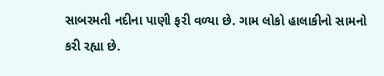સાબરમતી નદીના પાણી ફરી વળ્યા છે. ગામ લોકો હાલાકીનો સામનો કરી રહ્યા છે.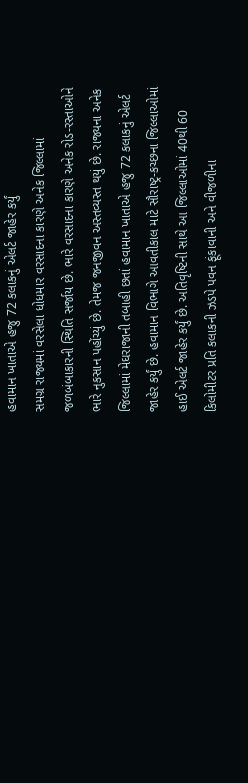હવામાન ખાતાએ હજુ 72 કલાકનું એલર્ટ જાહેર કર્યું
સમગ્ર રાજ્યમાં વરસેલા ધોધમાર વરસાદના કારણે અનેક જિલ્લામાં જળબંબાકારની સ્થિતિ સર્જાય છે. ભારે વરસાદના કારણે અનેક રોડ-રસ્તાઓને ભારે નુકસાન પહોંચ્યું છે. તેમજ જનજીવન અસ્તવ્યસ્ત થયું છે. રાજ્યના અનેક જિલ્લામાં મેઘરાજાની તબાહી છતાં હવામાન ખાતાએ હજુ 72 કલાકનું એલર્ટ જાહેર કર્યું છે. હવામાન વિભાગે આવતીકાલ માટે સૌરાષ્ટ્ર-કચ્છના જિલ્લાઓમાં હાઈ એલર્ટ જાહેર કર્યું છે. અતિવૃષ્ટિની સાથે આ જિલ્લાઓમાં 40થી 60 કિલોમીટર પ્રતિ કલાકની ઝડપે પવન ફૂંકાવાની અને વીજળીના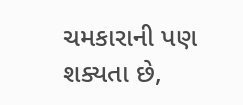ચમકારાની પણ શક્યતા છે,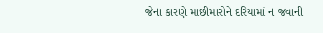જેના કારણે માછીમારોને દરિયામાં ન જવાની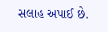સલાહ અપાઈ છે.